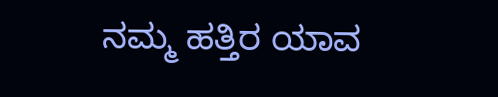ನಮ್ಮ ಹತ್ತಿರ ಯಾವ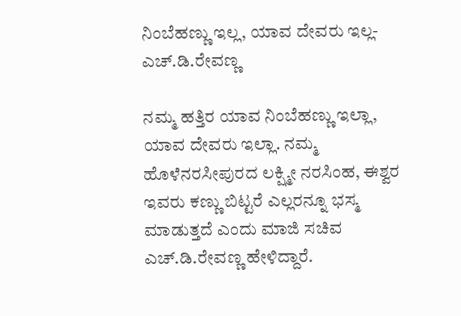ನಿಂಬೆಹಣ್ಣು ಇಲ್ಲ, ಯಾವ ದೇವರು ಇಲ್ಲ-ಎಚ್.ಡಿ.ರೇವಣ್ಣ

ನಮ್ಮ ಹತ್ತಿರ ಯಾವ ನಿಂಬೆಹಣ್ಣು ಇಲ್ಲಾ, ಯಾವ ದೇವರು ಇಲ್ಲಾ. ನಮ್ಮ ಹೊಳೆನರಸೀಪುರದ ಲಕ್ಷ್ಮೀ ನರಸಿಂಹ, ಈಶ್ವರ ಇವರು ಕಣ್ಣು ಬಿಟ್ಟರೆ ಎಲ್ಲರನ್ನೂ ಭಸ್ಮ ಮಾಡುತ್ತದೆ ಎಂದು ಮಾಜಿ ಸಚಿವ ಎಚ್.ಡಿ.ರೇವಣ್ಣ ಹೇಳಿದ್ದಾರೆ.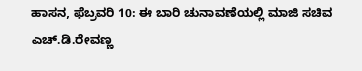ಹಾಸನ, ಫೆಬ್ರವರಿ 10: ಈ ಬಾರಿ ಚುನಾವಣೆಯಲ್ಲಿ ಮಾಜಿ ಸಚಿವ ಎಚ್.ಡಿ.ರೇವಣ್ಣ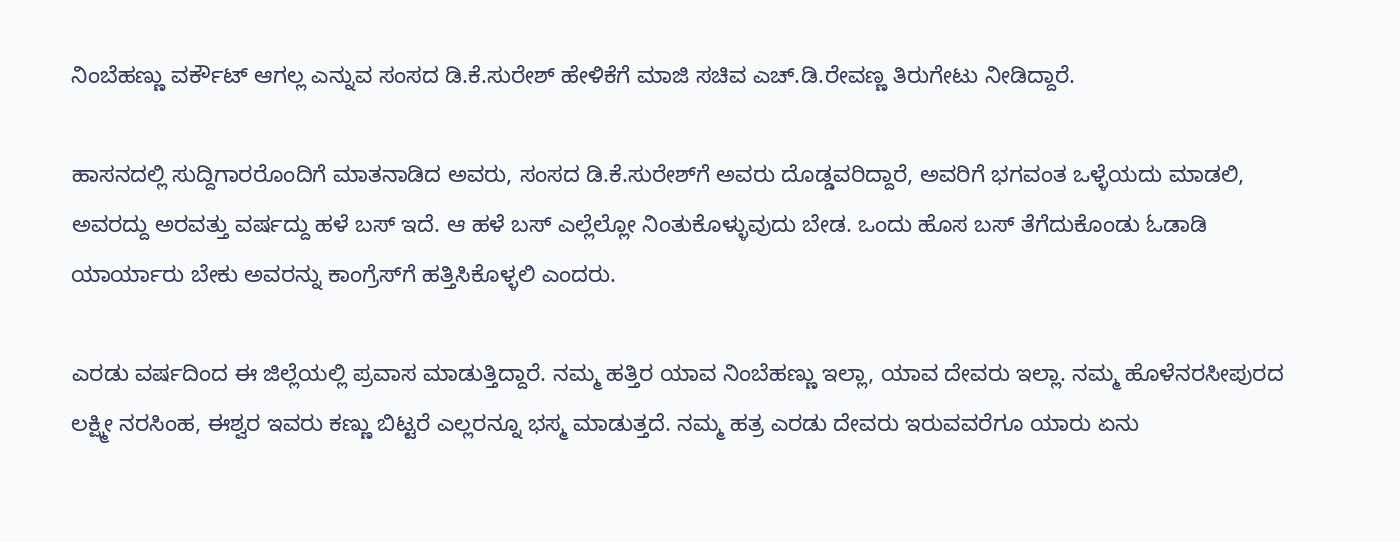ನಿಂಬೆಹಣ್ಣು ವರ್ಕೌಟ್ ಆಗಲ್ಲ ಎನ್ನುವ ಸಂಸದ ಡಿ.ಕೆ.ಸುರೇಶ್ ಹೇಳಿಕೆಗೆ ಮಾಜಿ ಸಚಿವ ಎಚ್.ಡಿ.ರೇವಣ್ಣ ತಿರುಗೇಟು ನೀಡಿದ್ದಾರೆ.

ಹಾಸನದಲ್ಲಿ ಸುದ್ದಿಗಾರರೊಂದಿಗೆ ಮಾತನಾಡಿದ ಅವರು, ಸಂಸದ ಡಿ.ಕೆ.ಸುರೇಶ್‌ಗೆ ಅವರು ದೊಡ್ಡವರಿದ್ದಾರೆ, ಅವರಿಗೆ ಭಗವಂತ ಒಳ್ಳೆಯದು ಮಾಡಲಿ, ಅವರದ್ದು ಅರವತ್ತು ವರ್ಷದ್ದು ಹಳೆ ಬಸ್ ಇದೆ. ಆ ಹಳೆ ಬಸ್‌ ಎಲ್ಲೆಲ್ಲೋ ನಿಂತುಕೊಳ್ಳುವುದು ಬೇಡ. ಒಂದು ಹೊಸ ಬಸ್ ತೆಗೆದುಕೊಂಡು ಓಡಾಡಿ ಯಾರ್ಯಾರು ಬೇಕು ಅವರನ್ನು ಕಾಂಗ್ರೆಸ್‌ಗೆ ಹತ್ತಿಸಿಕೊಳ್ಳಲಿ ಎಂದರು.

ಎರಡು ವರ್ಷದಿಂದ ಈ ಜಿಲ್ಲೆಯಲ್ಲಿ ಪ್ರವಾಸ ಮಾಡುತ್ತಿದ್ದಾರೆ. ನಮ್ಮ ಹತ್ತಿರ ಯಾವ ನಿಂಬೆಹಣ್ಣು ಇಲ್ಲಾ, ಯಾವ ದೇವರು ಇಲ್ಲಾ. ನಮ್ಮ ಹೊಳೆನರಸೀಪುರದ ಲಕ್ಷ್ಮೀ ನರಸಿಂಹ, ಈಶ್ವರ ಇವರು ಕಣ್ಣು ಬಿಟ್ಟರೆ ಎಲ್ಲರನ್ನೂ ಭಸ್ಮ ಮಾಡುತ್ತದೆ. ನಮ್ಮ ಹತ್ರ ಎರಡು ದೇವರು ಇರುವವರೆಗೂ ಯಾರು ಏನು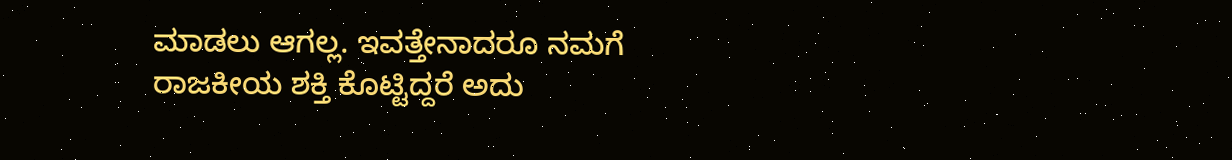ಮಾಡಲು ಆಗಲ್ಲ. ಇವತ್ತೇನಾದರೂ ನಮಗೆ ರಾಜಕೀಯ ಶಕ್ತಿ ಕೊಟ್ಟಿದ್ದರೆ ಅದು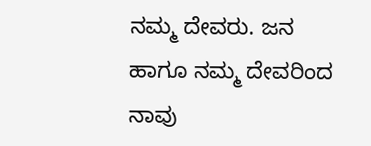ನಮ್ಮ ದೇವರು. ಜನ ಹಾಗೂ ನಮ್ಮ ದೇವರಿಂದ ನಾವು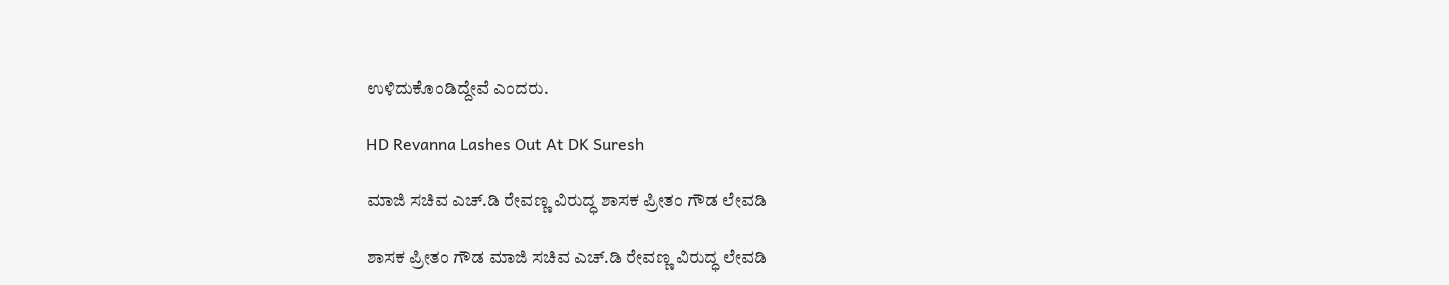ಉಳಿದುಕೊಂಡಿದ್ದೇವೆ ಎಂದರು.

HD Revanna Lashes Out At DK Suresh

ಮಾಜಿ ಸಚಿವ ಎಚ್‌.ಡಿ ರೇವಣ್ಣ ವಿರುದ್ಧ ಶಾಸಕ ಪ್ರೀತಂ ಗೌಡ ಲೇವಡಿ

ಶಾಸಕ ಪ್ರೀತಂ ಗೌಡ ಮಾಜಿ ಸಚಿವ ಎಚ್‌.ಡಿ ರೇವಣ್ಣ ವಿರುದ್ಧ ಲೇವಡಿ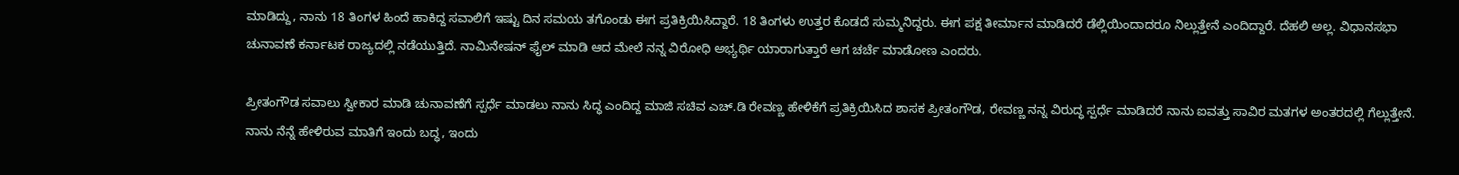ಮಾಡಿದ್ದು, ನಾನು 18 ತಿಂಗಳ ಹಿಂದೆ ಹಾಕಿದ್ದ ಸವಾಲಿಗೆ ಇಷ್ಟು ದಿನ ಸಮಯ ತಗೊಂಡು ಈಗ ಪ್ರತಿಕ್ರಿಯಿಸಿದ್ದಾರೆ. 18 ತಿಂಗಳು ಉತ್ತರ ಕೊಡದೆ ಸುಮ್ಮನಿದ್ದರು. ಈಗ ಪಕ್ಷ ತೀರ್ಮಾನ ಮಾಡಿದರೆ ಡೆಲ್ಲಿಯಿಂದಾದರೂ ನಿಲ್ಲುತ್ತೇನೆ ಎಂದಿದ್ದಾರೆ. ದೆಹಲಿ ಅಲ್ಲ. ವಿಧಾನಸಭಾ ಚುನಾವಣೆ ಕರ್ನಾಟಕ ರಾಜ್ಯದಲ್ಲಿ ನಡೆಯುತ್ತಿದೆ. ನಾಮಿನೇಷನ್ ಫೈಲ್ ಮಾಡಿ ಆದ ಮೇಲೆ ನನ್ನ ವಿರೋಧಿ ಅಭ್ಯರ್ಥಿ ಯಾರಾಗುತ್ತಾರೆ ಆಗ ಚರ್ಚೆ ಮಾಡೋಣ ಎಂದರು.

ಪ್ರೀತಂಗೌಡ ಸವಾಲು ಸ್ವೀಕಾರ ಮಾಡಿ ಚುನಾವಣೆಗೆ ಸ್ಪರ್ಧೆ ಮಾಡಲು ನಾನು ಸಿದ್ಧ ಎಂದಿದ್ದ ಮಾಜಿ ಸಚಿವ ಎಚ್‌.ಡಿ ರೇವಣ್ಣ ಹೇಳಿಕೆಗೆ ಪ್ರತಿಕ್ರಿಯಿಸಿದ ಶಾಸಕ ಪ್ರೀತಂಗೌಡ, ರೇವಣ್ಣ ನನ್ನ ವಿರುದ್ಧ ಸ್ಪರ್ಧೆ ಮಾಡಿದರೆ ನಾನು ಐವತ್ತು ಸಾವಿರ ಮತಗಳ ಅಂತರದಲ್ಲಿ ಗೆಲ್ಲುತ್ತೇನೆ. ನಾನು ನೆನ್ನೆ ಹೇಳಿರುವ ಮಾತಿಗೆ ಇಂದು ಬದ್ಧ, ಇಂದು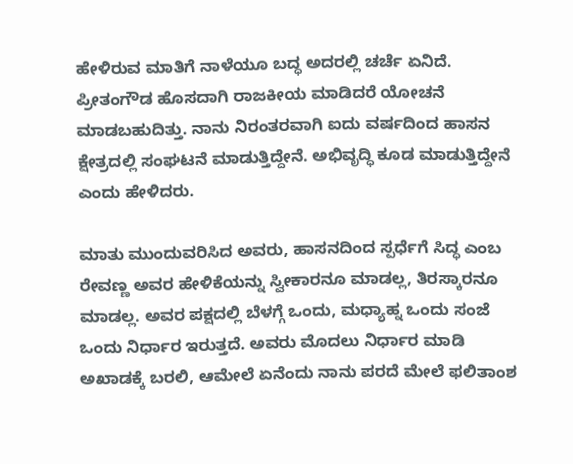ಹೇಳಿರುವ ಮಾತಿಗೆ ನಾಳೆಯೂ ಬದ್ಧ ಅದರಲ್ಲಿ ಚರ್ಚೆ ಏನಿದೆ. ಪ್ರೀತಂಗೌಡ ಹೊಸದಾಗಿ ರಾಜಕೀಯ ಮಾಡಿದರೆ ಯೋಚನೆ ಮಾಡಬಹುದಿತ್ತು. ನಾನು ನಿರಂತರವಾಗಿ ಐದು ವರ್ಷದಿಂದ ಹಾಸನ ಕ್ಷೇತ್ರದಲ್ಲಿ ಸಂಘಟನೆ ಮಾಡುತ್ತಿದ್ದೇನೆ. ಅಭಿವೃದ್ಧಿ ಕೂಡ ಮಾಡುತ್ತಿದ್ದೇನೆ ಎಂದು ಹೇಳಿದರು.

ಮಾತು ಮುಂದುವರಿಸಿದ ಅವರು, ಹಾಸನದಿಂದ ಸ್ಪರ್ಧೆಗೆ ಸಿದ್ಧ ಎಂಬ ರೇವಣ್ಣ ಅವರ ಹೇಳಿಕೆಯನ್ನು ಸ್ವೀಕಾರನೂ ಮಾಡಲ್ಲ, ತಿರಸ್ಕಾರನೂ ಮಾಡಲ್ಲ. ಅವರ ಪಕ್ಷದಲ್ಲಿ ಬೆಳಗ್ಗೆ ಒಂದು, ಮಧ್ಯಾಹ್ನ ಒಂದು ಸಂಜೆ ಒಂದು ನಿರ್ಧಾರ ಇರುತ್ತದೆ. ಅವರು ಮೊದಲು ನಿರ್ಧಾರ ಮಾಡಿ ಅಖಾಡಕ್ಕೆ ಬರಲಿ, ಆಮೇಲೆ ಏನೆಂದು ನಾನು ಪರದೆ ಮೇಲೆ ಫಲಿತಾಂಶ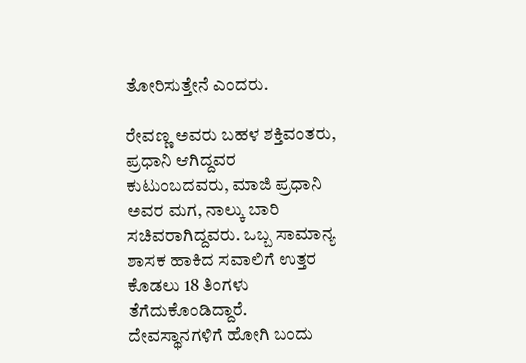ತೋರಿಸುತ್ತೇನೆ ಎಂದರು.

ರೇವಣ್ಣ ಅವರು ಬಹಳ ಶಕ್ತಿವಂತರು, ಪ್ರಧಾನಿ ಆಗಿದ್ದವರ ಕುಟುಂಬದವರು, ಮಾಜಿ ಪ್ರಧಾನಿ ಅವರ ಮಗ, ನಾಲ್ಕು ಬಾರಿ ಸಚಿವರಾಗಿದ್ದವರು. ಒಬ್ಬ ಸಾಮಾನ್ಯ ಶಾಸಕ ಹಾಕಿದ ಸವಾಲಿಗೆ ಉತ್ತರ ಕೊಡಲು 18 ತಿಂಗಳು ತೆಗೆದುಕೊಂಡಿದ್ದಾರೆ. ದೇವಸ್ಥಾನಗಳಿಗೆ ಹೋಗಿ ಬಂದು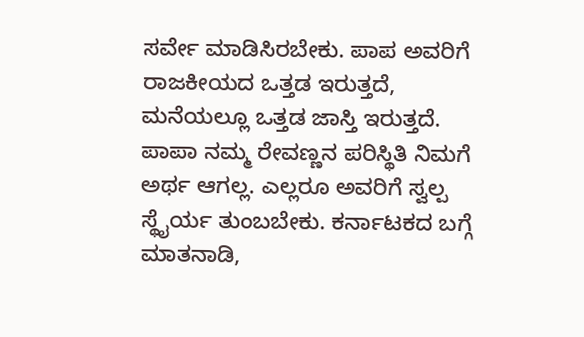ಸರ್ವೇ ಮಾಡಿಸಿರಬೇಕು. ಪಾಪ ಅವರಿಗೆ ರಾಜಕೀಯದ ಒತ್ತಡ ಇರುತ್ತದೆ, ಮನೆಯಲ್ಲೂ ಒತ್ತಡ ಜಾಸ್ತಿ ಇರುತ್ತದೆ. ಪಾಪಾ ನಮ್ಮ ರೇವಣ್ಣನ ಪರಿಸ್ಥಿತಿ ನಿಮಗೆ ಅರ್ಥ ಆಗಲ್ಲ. ಎಲ್ಲರೂ ಅವರಿಗೆ ಸ್ವಲ್ಪ ಸ್ಥೈರ್ಯ ತುಂಬಬೇಕು. ಕರ್ನಾಟಕದ ಬಗ್ಗೆ ಮಾತನಾಡಿ,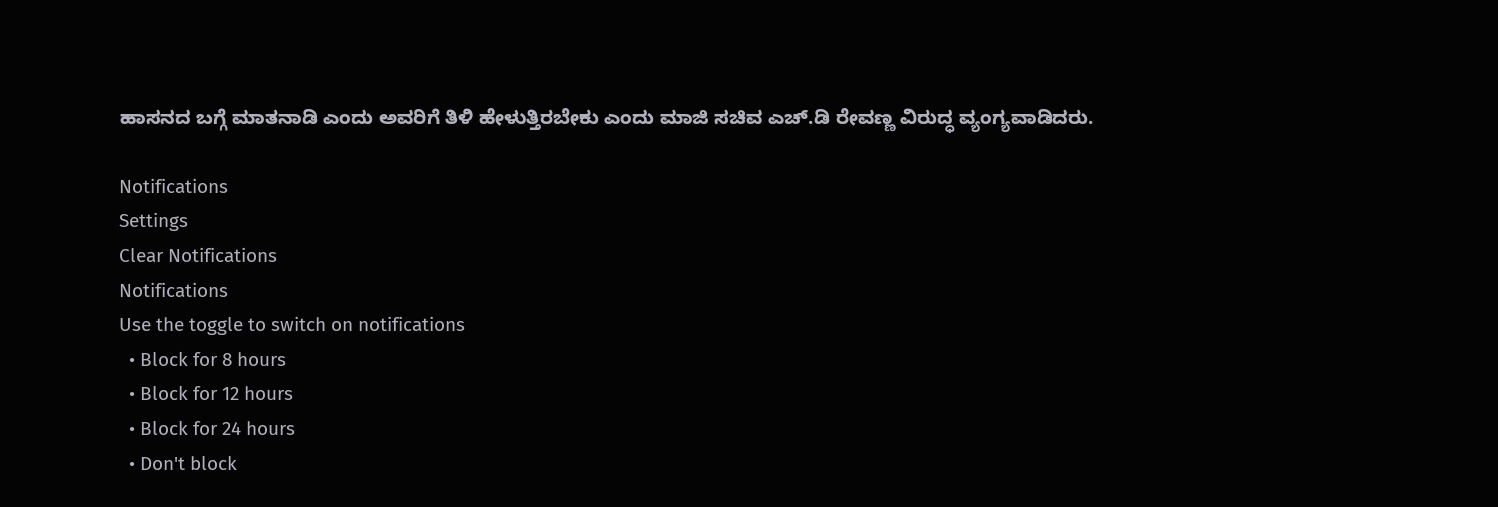ಹಾಸನದ ಬಗ್ಗೆ ಮಾತನಾಡಿ ಎಂದು ಅವರಿಗೆ ತಿಳಿ ಹೇಳುತ್ತಿರಬೇಕು ಎಂದು ಮಾಜಿ ಸಚಿವ ಎಚ್‌.ಡಿ ರೇವಣ್ಣ ವಿರುದ್ಧ ವ್ಯಂಗ್ಯವಾಡಿದರು.

Notifications
Settings
Clear Notifications
Notifications
Use the toggle to switch on notifications
  • Block for 8 hours
  • Block for 12 hours
  • Block for 24 hours
  • Don't block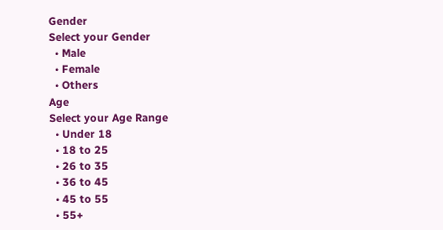Gender
Select your Gender
  • Male
  • Female
  • Others
Age
Select your Age Range
  • Under 18
  • 18 to 25
  • 26 to 35
  • 36 to 45
  • 45 to 55
  • 55+